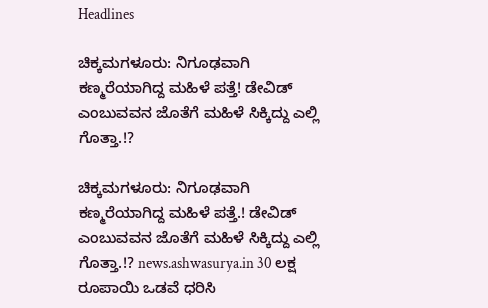Headlines

ಚಿಕ್ಕಮಗಳೂರು: ನಿಗೂಢವಾಗಿ ಕಣ್ಮರೆಯಾಗಿದ್ದ ಮಹಿಳೆ ಪತ್ತೆ! ಡೇವಿಡ್‌ ಎಂಬುವವನ ಜೊತೆಗೆ ಮಹಿಳೆ ಸಿಕ್ಕಿದ್ದು ಎಲ್ಲಿ ಗೊತ್ತಾ.!?

ಚಿಕ್ಕಮಗಳೂರು: ನಿಗೂಢವಾಗಿ ಕಣ್ಮರೆಯಾಗಿದ್ದ ಮಹಿಳೆ ಪತ್ತೆ.! ಡೇವಿಡ್‌ ಎಂಬುವವನ ಜೊತೆಗೆ ಮಹಿಳೆ ಸಿಕ್ಕಿದ್ದು ಎಲ್ಲಿ ಗೊತ್ತಾ.!? news.ashwasurya.in 30 ಲಕ್ಷ ರೂಪಾಯಿ ಒಡವೆ ಧರಿಸಿ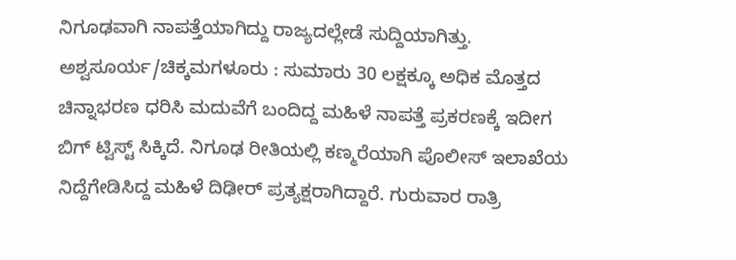ನಿಗೂಢವಾಗಿ ನಾಪತ್ತೆಯಾಗಿದ್ದು ರಾಜ್ಯದಲ್ಲೇಡೆ ಸುದ್ದಿಯಾಗಿತ್ತು. ಅಶ್ವಸೂರ್ಯ/ಚಿಕ್ಕಮಗಳೂರು : ಸುಮಾರು 30 ಲಕ್ಷಕ್ಕೂ ಅಧಿಕ ಮೊತ್ತದ ಚಿನ್ನಾಭರಣ ಧರಿಸಿ ಮದುವೆಗೆ ಬಂದಿದ್ದ ಮಹಿಳೆ ನಾಪತ್ತೆ ಪ್ರಕರಣಕ್ಕೆ ಇದೀಗ ಬಿಗ್ ಟ್ವಿಸ್ಟ್ ಸಿಕ್ಕಿದೆ. ನಿಗೂಢ ರೀತಿಯಲ್ಲಿ ಕಣ್ಮರೆಯಾಗಿ ಪೊಲೀಸ್‌ ಇಲಾಖೆಯ ನಿದ್ದೆಗೇಡಿಸಿದ್ದ ಮಹಿಳೆ ದಿಢೀರ್ ಪ್ರತ್ಯಕ್ಷರಾಗಿದ್ದಾರೆ. ಗುರುವಾರ ರಾತ್ರಿ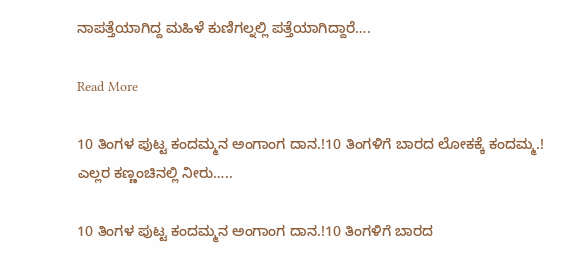ನಾಪತ್ತೆಯಾಗಿದ್ದ ಮಹಿಳೆ ಕುಣಿಗಲ್ನಲ್ಲಿ ಪತ್ತೆಯಾಗಿದ್ದಾರೆ….

Read More

10 ತಿಂಗಳ ಪುಟ್ಟ ಕಂದಮ್ಮನ ಅಂಗಾಂಗ ದಾನ.!10 ತಿಂಗಳಿಗೆ ಬಾರದ ಲೋಕಕ್ಕೆ ಕಂದಮ್ಮ.! ಎಲ್ಲರ ಕಣ್ಣಂಚಿನಲ್ಲಿ ನೀರು…..

10 ತಿಂಗಳ ಪುಟ್ಟ ಕಂದಮ್ಮನ ಅಂಗಾಂಗ ದಾನ.!10 ತಿಂಗಳಿಗೆ ಬಾರದ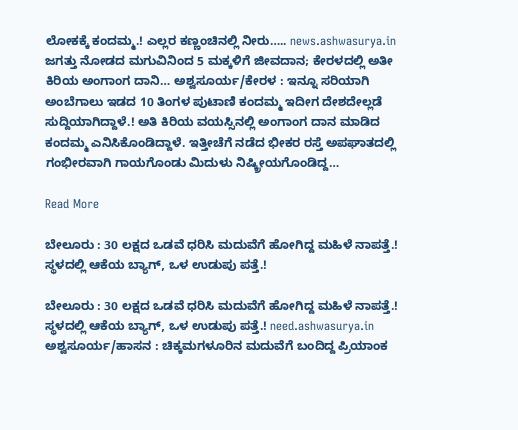ಲೋಕಕ್ಕೆ ಕಂದಮ್ಮ.! ಎಲ್ಲರ ಕಣ್ಣಂಚಿನಲ್ಲಿ ನೀರು….. news.ashwasurya.in ಜಗತ್ತು ನೋಡದ ಮಗುವಿನಿಂದ 5 ಮಕ್ಕಳಿಗೆ ಜೀವದಾನ; ಕೇರಳದಲ್ಲಿ ಅತೀ ಕಿರಿಯ ಅಂಗಾಂಗ ದಾನಿ… ಅಶ್ವಸೂರ್ಯ/ಕೇರಳ : ಇನ್ನೂ ಸರಿಯಾಗಿ ಅಂಬೆಗಾಲು ಇಡದ 10 ತಿಂಗಳ ಪುಟಾಣಿ ಕಂದಮ್ಮ ಇದೀಗ ದೇಶದೇಲ್ಲಡೆ ಸುದ್ದಿಯಾಗಿದ್ದಾಳೆ.! ಅತಿ ಕಿರಿಯ ವಯಸ್ಸಿನಲ್ಲಿ ಅಂಗಾಂಗ ದಾನ ಮಾಡಿದ‌ ಕಂದಮ್ಮ ಎನಿಸಿಕೊಂಡಿದ್ದಾಳೆ. ಇತ್ತೀಚೆಗೆ ನಡೆದ ಭೀಕರ ರಸ್ತೆ ಅಪಘಾತದಲ್ಲಿ ಗಂಭೀರವಾಗಿ ಗಾಯಗೊಂಡು ಮಿದುಳು ನಿಷ್ಕ್ರೀಯಗೊಂಡಿದ್ದ…

Read More

ಬೇಲೂರು : 30 ಲಕ್ಷದ ಒಡವೆ ಧರಿಸಿ ಮದುವೆಗೆ ಹೋಗಿದ್ದ ಮಹಿಳೆ ನಾಪತ್ತೆ.! ಸ್ಥಳದಲ್ಲಿ ಆಕೆಯ ಬ್ಯಾಗ್, ಒಳ ಉಡುಪು ಪತ್ತೆ.!

ಬೇಲೂರು : 30 ಲಕ್ಷದ ಒಡವೆ ಧರಿಸಿ ಮದುವೆಗೆ ಹೋಗಿದ್ದ ಮಹಿಳೆ ನಾಪತ್ತೆ.! ಸ್ಥಳದಲ್ಲಿ ಆಕೆಯ ಬ್ಯಾಗ್, ಒಳ ಉಡುಪು ಪತ್ತೆ.! need.ashwasurya.in ಅಶ್ವಸೂರ್ಯ/ಹಾಸನ : ಚಿಕ್ಕಮಗಳೂರಿನ ಮದುವೆಗೆ ಬಂದಿದ್ದ ಪ್ರಿಯಾಂಕ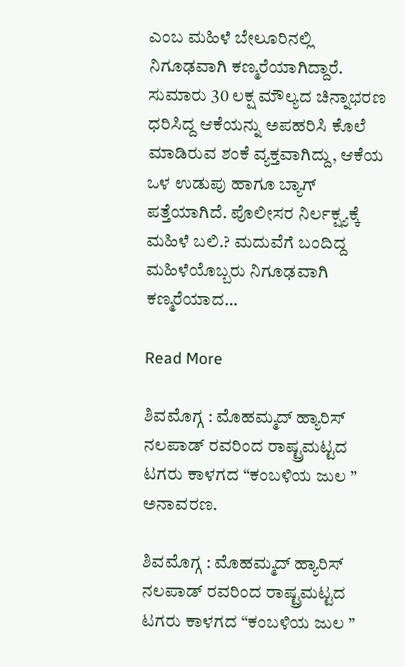ಎಂಬ ಮಹಿಳೆ ಬೇಲೂರಿನಲ್ಲಿ ನಿಗೂಢವಾಗಿ ಕಣ್ಮರೆಯಾಗಿದ್ದಾರೆ. ಸುಮಾರು 30 ಲಕ್ಷ ಮೌಲ್ಯದ ಚಿನ್ನಾಭರಣ ಧರಿಸಿದ್ದ ಆಕೆಯನ್ನು ಅಪಹರಿಸಿ ಕೊಲೆ ಮಾಡಿರುವ ಶಂಕೆ ವ್ಯಕ್ತವಾಗಿದ್ದು, ಆಕೆಯ ಒಳ ಉಡುಪು ಹಾಗೂ ಬ್ಯಾಗ್ ಪತ್ತೆಯಾಗಿದೆ. ಪೊಲೀಸರ ನಿರ್ಲಕ್ಷ್ಯಕ್ಕೆ ಮಹಿಳೆ ಬಲಿ.? ಮದುವೆಗೆ ಬಂದಿದ್ದ ಮಹಿಳೆಯೊಬ್ಬರು ನಿಗೂಢವಾಗಿ ಕಣ್ಮರೆಯಾದ…

Read More

ಶಿವಮೊಗ್ಗ : ಮೊಹಮ್ಮದ್ ಹ್ಯಾರಿಸ್ ನಲಪಾಡ್ ರವರಿಂದ ರಾಷ್ಟ್ರಮಟ್ಟದ ಟಗರು ಕಾಳಗದ “ಕಂಬಳಿಯ ಜುಲ ” ಅನಾವರಣ.

ಶಿವಮೊಗ್ಗ : ಮೊಹಮ್ಮದ್ ಹ್ಯಾರಿಸ್ ನಲಪಾಡ್ ರವರಿಂದ ರಾಷ್ಟ್ರಮಟ್ಟದ ಟಗರು ಕಾಳಗದ “ಕಂಬಳಿಯ ಜುಲ ”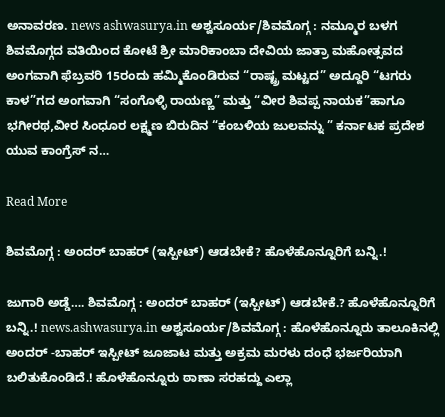ಅನಾವರಣ. news ashwasurya.in ಅಶ್ವಸೂರ್ಯ/ಶಿವಮೊಗ್ಗ : ನಮ್ಮೂರ ಬಳಗ ಶಿವಮೊಗ್ಗದ ವತಿಯಿಂದ ಕೋಟೆ ಶ್ರೀ ಮಾರಿಕಾಂಬಾ ದೇವಿಯ ಜಾತ್ರಾ ಮಹೋತ್ಸವದ ಅಂಗವಾಗಿ ಫೆಬ್ರವರಿ 15ರಂದು ಹಮ್ಮಿಕೊಂಡಿರುವ “ರಾಷ್ಟ್ರ ಮಟ್ಟದ” ಅದ್ದೂರಿ “ಟಗರು ಕಾಳ”ಗದ ಅಂಗವಾಗಿ “ಸಂಗೊಳ್ಳಿ ರಾಯಣ್ಣ” ಮತ್ತು “ವೀರ ಶಿವಪ್ಪ ನಾಯಕ”ಹಾಗೂ ಭಗೀರಥ,ವೀರ ಸಿಂಧೂರ ಲಕ್ಷ್ಮಣ ಬಿರುದಿನ “ಕಂಬಳಿಯ ಜುಲವನ್ನು ” ಕರ್ನಾಟಕ ಪ್ರದೇಶ ಯುವ ಕಾಂಗ್ರೆಸ್ ನ…

Read More

ಶಿವಮೊಗ್ಗ : ಅಂದರ್ ಬಾಹರ್ (ಇಸ್ಪೀಟ್) ಆಡಬೇಕೆ? ಹೊಳೆಹೊನ್ನೂರಿಗೆ ಬನ್ನಿ.!

ಜುಗಾರಿ ಅಡ್ಡೆ…. ಶಿವಮೊಗ್ಗ : ಅಂದರ್ ಬಾಹರ್ (ಇಸ್ಪೀಟ್) ಆಡಬೇಕೆ.? ಹೊಳೆಹೊನ್ನೂರಿಗೆ ಬನ್ನಿ.! news.ashwasurya.in ಅಶ್ವಸೂರ್ಯ/ಶಿವಮೊಗ್ಗ : ಹೊಳೆಹೊನ್ನೂರು ತಾಲೂಕಿನಲ್ಲಿ ಅಂದರ್ -ಬಾಹರ್ ಇಸ್ಪೀಟ್ ಜೂಜಾಟ ಮತ್ತು ಅಕ್ರಮ ಮರಳು ದಂಧೆ ಭರ್ಜರಿಯಾಗಿ ಬಲಿತುಕೊಂಡಿದೆ.! ಹೊಳೆಹೊನ್ನೂರು ಠಾಣಾ ಸರಹದ್ದು ಎಲ್ಲಾ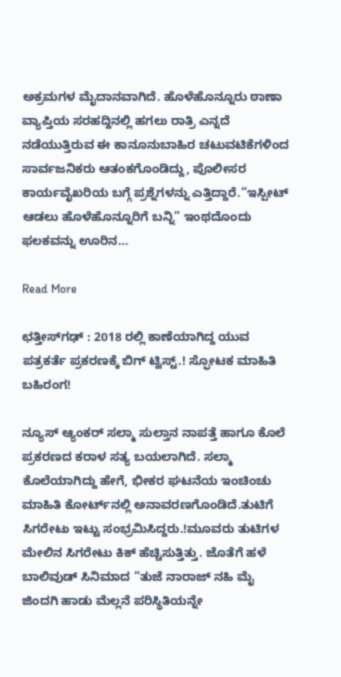ಅಕ್ರಮಗಳ ಮೈದಾನವಾಗಿದೆ. ಹೊಳೆಹೊನ್ನೂರು ಠಾಣಾ ವ್ಯಾಪ್ತಿಯ ಸರಹದ್ದಿನಲ್ಲಿ ಹಗಲು ರಾತ್ರಿ ಎನ್ನದೆ ನಡೆಯುತ್ತಿರುವ ಈ ಕಾನೂನುಬಾಹಿರ ಚಟುವಟಿಕೆಗಳಿಂದ ಸಾರ್ವಜನಿಕರು ಆತಂಕಗೊಂಡಿದ್ದು, ಪೊಲೀಸರ ಕಾರ್ಯವೈಖರಿಯ ಬಗ್ಗೆ ಪ್ರಶ್ನೆಗಳನ್ನು ಎತ್ತಿದ್ದಾರೆ.“ಇಸ್ಪೀಟ್ ಆಡಲು ಹೊಳೆಹೊನ್ನೂರಿಗೆ ಬನ್ನಿ” ಇಂಥದೊಂದು ಫಲಕವನ್ನು ಊರಿನ…

Read More

ಛತ್ತೀಸ್‌ಗಢ್ : 2018 ರಲ್ಲಿ ಕಾಣೆಯಾಗಿದ್ದ ಯುವ ಪತ್ರಕರ್ತೆ ಪ್ರಕರಣಕ್ಕೆ ಬಿಗ್ ಟ್ವಿಸ್ಟ್.! ಸ್ಫೋಟಕ ಮಾಹಿತಿ ಬಹಿರಂಗ!

ನ್ಯೂಸ್ ಆ್ಯಂಕರ್ ಸಲ್ಮಾ ಸುಲ್ತಾನ ನಾಪತ್ತೆ ಹಾಗೂ ಕೊಲೆ ಪ್ರಕರಣದ ಕರಾಳ ಸತ್ಯ ಬಯಲಾಗಿದೆ. ಸಲ್ಮಾ ಕೊಲೆಯಾಗಿದ್ದು ಹೇಗೆ, ಭೀಕರ ಘಟನೆಯ ಇಂಚಿಂಚು ಮಾಹಿತಿ ಕೋರ್ಟ್‌ನಲ್ಲಿ ಅನಾವರಣಗೊಂಡಿದೆ.ತುಟಿಗೆ ಸಿಗರೇಟು ಇಟ್ಟು ಸಂಭ್ರಮಿಸಿದ್ದರು.!ಮೂವರು ತುಟಿಗಳ ಮೇಲಿನ ಸಿಗರೇಟು ಕಿಕ್ ಹೆಚ್ಚಿಸುತ್ತಿತ್ತು. ಜೊತೆಗೆ ಹಳೆ ಬಾಲಿವುಡ್ ಸಿನಿಮಾದ “ತುಜೆ ನಾರಾಜ್ ನಹಿ ಮೈ ಜಿಂದಗಿ ಹಾಡು ಮೆಲ್ಲನೆ ಪರಿಸ್ಥಿತಿಯನ್ನೇ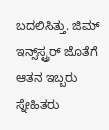ಬದಲಿಸಿತ್ತು. ಜಿಮ್ ಇನ್ಸ್‌ಸ್ಟ್ರರ್ ಜೊತೆಗೆ ಆತನ ಇಬ್ಬರು ಸ್ನೇಹಿತರು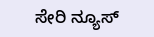ಸೇರಿ ನ್ಯೂಸ್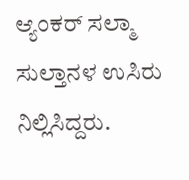ಆ್ಯಂಕರ್ ಸಲ್ಮಾ ಸುಲ್ತಾನಳ ಉಸಿರು ನಿಲ್ಲಿಸಿದ್ದರು.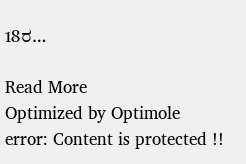18ರ…

Read More
Optimized by Optimole
error: Content is protected !!